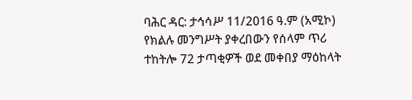ባሕር ዳር: ታኅሳሥ 11/2016 ዓ.ም (አሚኮ) የክልሉ መንግሥት ያቀረበውን የሰላም ጥሪ ተከትሎ 72 ታጣቂዎች ወደ መቀበያ ማዕከላት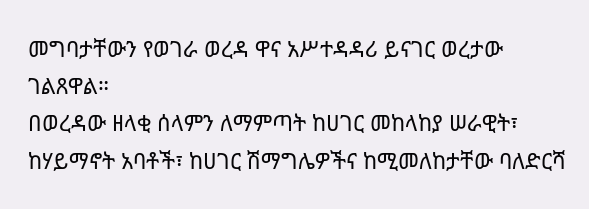መግባታቸውን የወገራ ወረዳ ዋና አሥተዳዳሪ ይናገር ወረታው ገልጸዋል።
በወረዳው ዘላቂ ሰላምን ለማምጣት ከሀገር መከላከያ ሠራዊት፣ ከሃይማኖት አባቶች፣ ከሀገር ሽማግሌዎችና ከሚመለከታቸው ባለድርሻ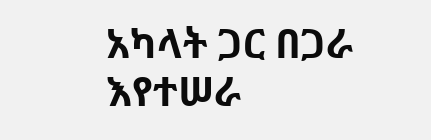አካላት ጋር በጋራ እየተሠራ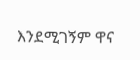እንደሚገኝም ዋና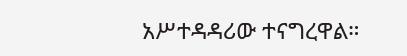አሥተዳዳሪው ተናግረዋል።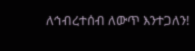ለኅብረተሰብ ለውጥ እንተጋለን!